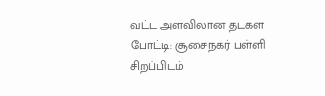வட்ட அளவிலான தடகள போட்டி: சூசைநகர் பள்ளி சிறப்பிடம்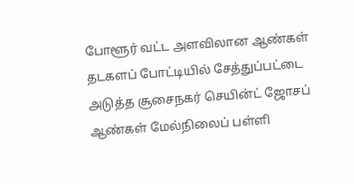போளூர் வட்ட அளவிலான ஆண்கள் தடகளப் போட்டியில் சேத்துப்பட்டை அடுத்த சூசைநகர் செயின்ட் ஜோசப் ஆண்கள் மேல்நிலைப் பள்ளி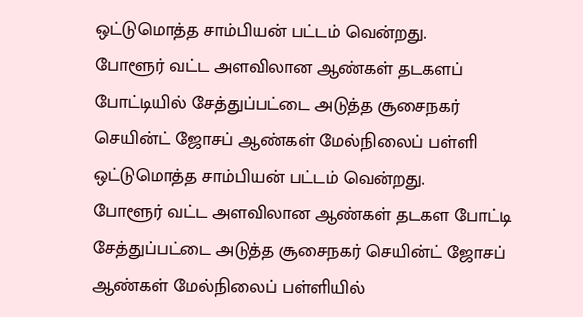ஒட்டுமொத்த சாம்பியன் பட்டம் வென்றது.
போளூர் வட்ட அளவிலான ஆண்கள் தடகளப் போட்டியில் சேத்துப்பட்டை அடுத்த சூசைநகர் செயின்ட் ஜோசப் ஆண்கள் மேல்நிலைப் பள்ளி ஒட்டுமொத்த சாம்பியன் பட்டம் வென்றது.
போளூர் வட்ட அளவிலான ஆண்கள் தடகள போட்டி சேத்துப்பட்டை அடுத்த சூசைநகர் செயின்ட் ஜோசப் ஆண்கள் மேல்நிலைப் பள்ளியில்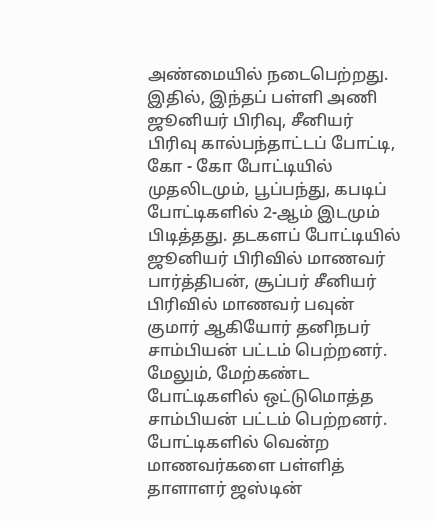அண்மையில் நடைபெற்றது. இதில், இந்தப் பள்ளி அணி ஜூனியர் பிரிவு, சீனியர் பிரிவு கால்பந்தாட்டப் போட்டி,
கோ - கோ போட்டியில் முதலிடமும், பூப்பந்து, கபடிப் போட்டிகளில் 2-ஆம் இடமும் பிடித்தது. தடகளப் போட்டியில் ஜூனியர் பிரிவில் மாணவர் பார்த்திபன், சூப்பர் சீனியர் பிரிவில் மாணவர் பவுன்
குமார் ஆகியோர் தனிநபர் சாம்பியன் பட்டம் பெற்றனர். மேலும், மேற்கண்ட போட்டிகளில் ஒட்டுமொத்த சாம்பியன் பட்டம் பெற்றனர்.
போட்டிகளில் வென்ற மாணவர்களை பள்ளித் தாளாளர் ஜஸ்டின்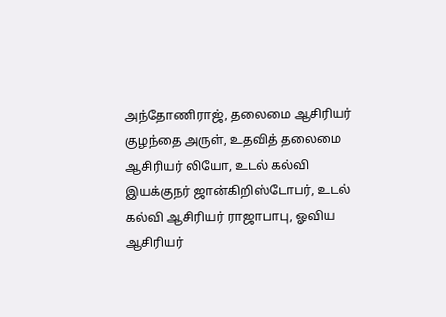அந்தோணிராஜ், தலைமை ஆசிரியர் குழந்தை அருள், உதவித் தலைமை ஆசிரியர் லியோ, உடல் கல்வி இயக்குநர் ஜான்கிறிஸ்டோபர், உடல் கல்வி ஆசிரியர் ராஜாபாபு, ஓவிய ஆசிரியர்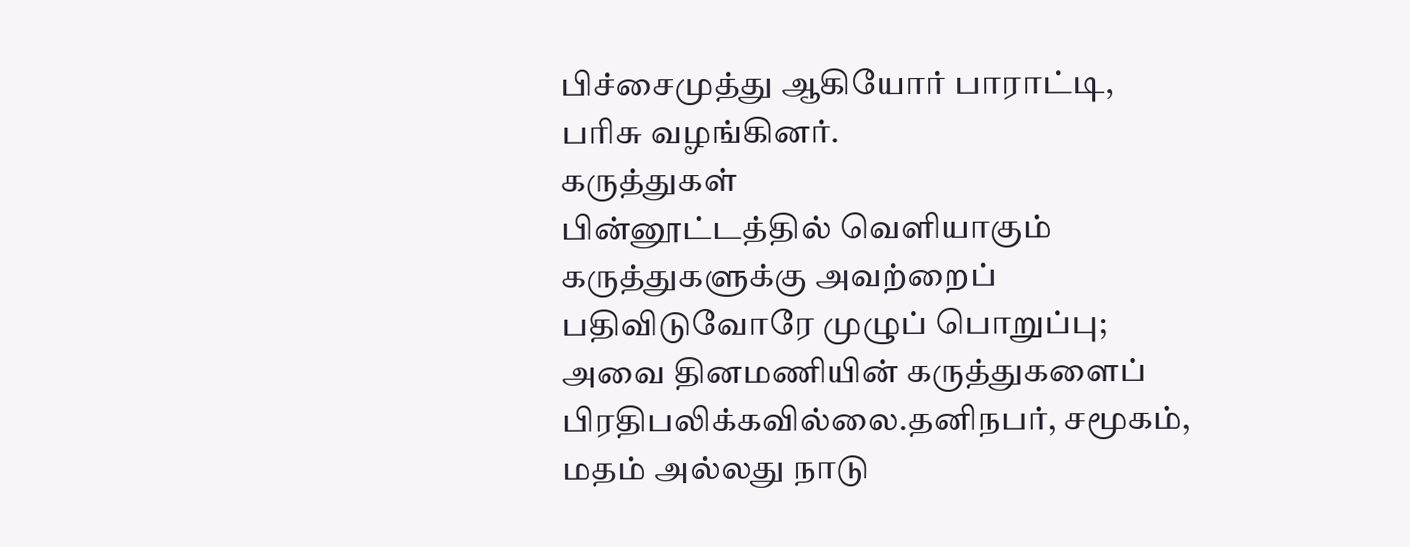பிச்சைமுத்து ஆகியோர் பாராட்டி, பரிசு வழங்கினர்.
கருத்துகள்
பின்னூட்டத்தில் வெளியாகும் கருத்துகளுக்கு அவற்றைப் பதிவிடுவோரே முழுப் பொறுப்பு; அவை தினமணியின் கருத்துகளைப் பிரதிபலிக்கவில்லை.தனிநபர், சமூகம், மதம் அல்லது நாடு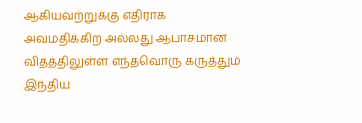ஆகியவற்றுக்கு எதிராக அவமதிக்கிற அல்லது ஆபாசமான விதத்திலுள்ள எந்தவொரு கருத்தும் இந்திய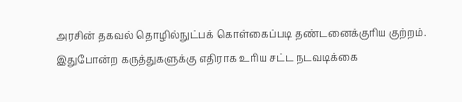அரசின் தகவல் தொழில்நுட்பக் கொள்கைப்படி தண்டனைக்குரிய குற்றம். இதுபோன்ற கருத்துகளுக்கு எதிராக உரிய சட்ட நடவடிக்கை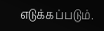எடுக்கப்படும்.